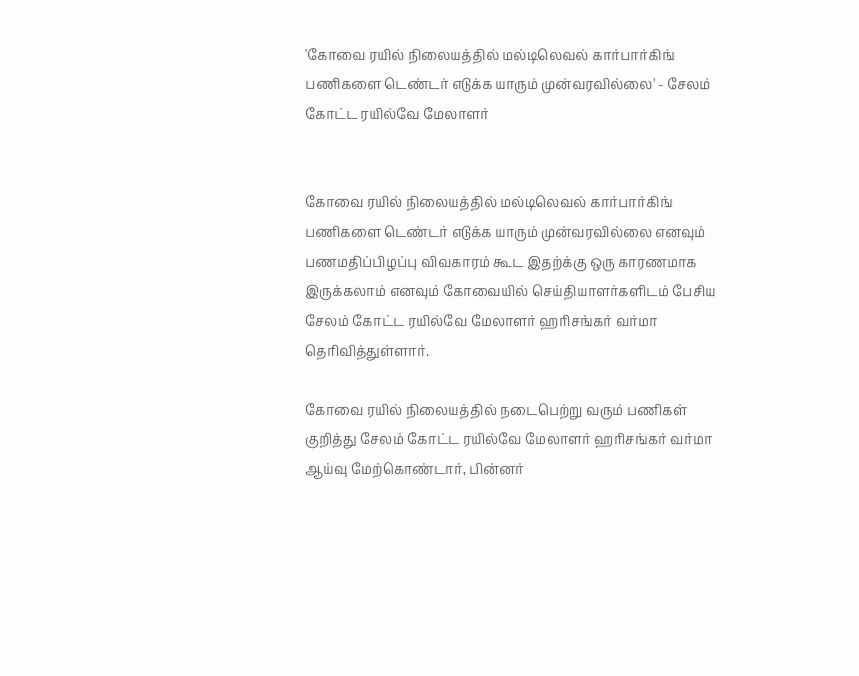'கோவை ரயில் நிலையத்தில் மல்டிலெவல் கார்பார்கிங் பணிகளை டெண்டர் எடுக்க யாரும் முன்வரவில்லை' - சேலம் கோட்ட ரயில்வே மேலாளர்


கோவை ரயில் நிலையத்தில் மல்டிலெவல் கார்பார்கிங் பணிகளை டெண்டர் எடுக்க யாரும் முன்வரவில்லை எனவும் பணமதிப்பிழப்பு விவகாரம் கூட இதற்க்கு ஒரு காரணமாக இருக்கலாம் எனவும் கோவையில் செய்தியாளர்களிடம் பேசிய சேலம் கோட்ட ரயில்வே மேலாளர் ஹரிசங்கர் வர்மா தெரிவித்துள்ளார்.

கோவை ரயில் நிலையத்தில் நடைபெற்று வரும் பணிகள் குறித்து சேலம் கோட்ட ரயில்வே மேலாளர் ஹரிசங்கர் வர்மா ஆய்வு மேற்கொண்டார், பின்னர்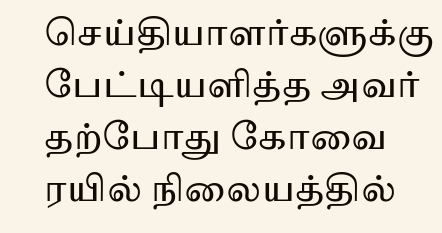செய்தியாளர்களுக்கு பேட்டியளித்த அவர் தற்போது கோவை ரயில் நிலையத்தில்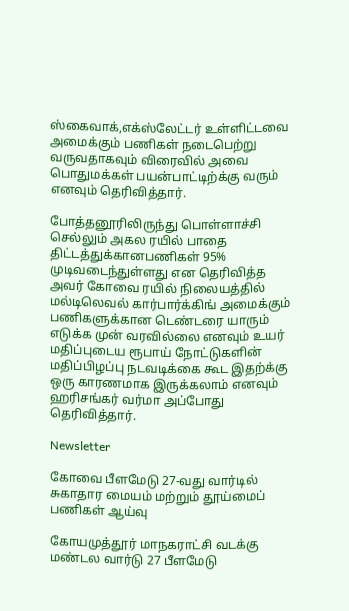ஸ்கைவாக்,எக்ஸ்லேட்டர் உள்ளிட்டவை அமைக்கும் பணிகள் நடைபெற்று வருவதாகவும் விரைவில் அவை பொதுமக்கள் பயன்பாட்டிற்க்கு வரும் எனவும் தெரிவித்தார்.

போத்தனூரிலிருந்து பொள்ளாச்சி செல்லும் அகல ரயில் பாதை திட்டத்துக்கானபணிகள் 95% முடிவடைந்துள்ளது என தெரிவித்த அவர் கோவை ரயில் நிலையத்தில் மல்டிலெவல் கார்பார்க்கிங் அமைக்கும் பணிகளுக்கான டெண்டரை யாரும் எடுக்க முன் வரவில்லை எனவும் உயர் மதிப்புடைய ரூபாய் நோட்டுகளின் மதிப்பிழப்பு நடவடிக்கை கூட இதற்க்கு ஒரு காரணமாக இருக்கலாம் எனவும் ஹரிசங்கர் வர்மா அப்போது தெரிவித்தார்.

Newsletter

கோவை பீளமேடு 27-வது வார்டில் சுகாதார மையம் மற்றும் தூய்மைப் பணிகள் ஆய்வு

கோயமுத்தூர் மாநகராட்சி வடக்கு மண்டல வார்டு 27 பீளமேடு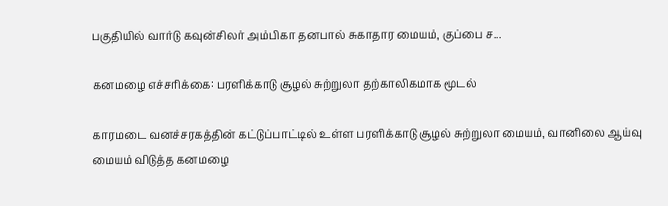பகுதியில் வார்டு கவுன்சிலர் அம்பிகா தனபால் சுகாதார மையம், குப்பை ச...

கனமழை எச்சரிக்கை: பரளிக்காடு சூழல் சுற்றுலா தற்காலிகமாக மூடல்

காரமடை வனச்சரகத்தின் கட்டுப்பாட்டில் உள்ள பரளிக்காடு சூழல் சுற்றுலா மையம், வானிலை ஆய்வு மையம் விடுத்த கனமழை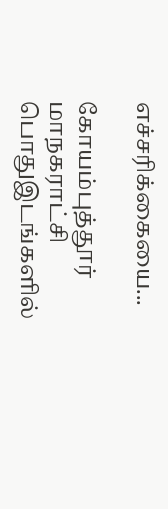எச்சரிக்கையை...

கோயம்புத்தூர் மாநகராட்சி பொதுஇடங்களில்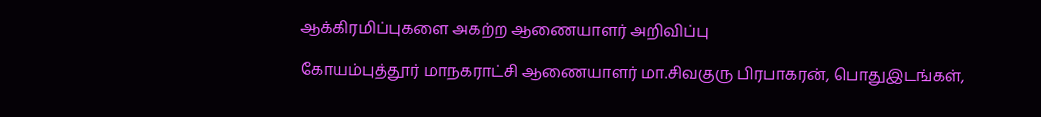ஆக்கிரமிப்புகளை அகற்ற ஆணையாளர் அறிவிப்பு

கோயம்புத்தூர் மாநகராட்சி ஆணையாளர் மா.சிவகுரு பிரபாகரன், பொதுஇடங்கள்,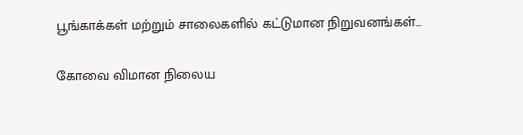பூங்காக்கள் மற்றும் சாலைகளில் கட்டுமான நிறுவனங்கள்...

கோவை விமான நிலைய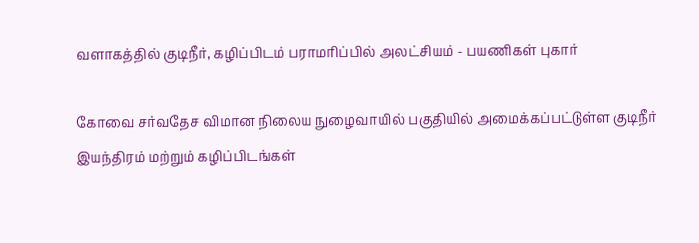வளாகத்தில் குடிநீர், கழிப்பிடம் பராமரிப்பில் அலட்சியம் - பயணிகள் புகார்

கோவை சர்வதேச விமான நிலைய நுழைவாயில் பகுதியில் அமைக்கப்பட்டுள்ள குடிநீர் இயந்திரம் மற்றும் கழிப்பிடங்கள்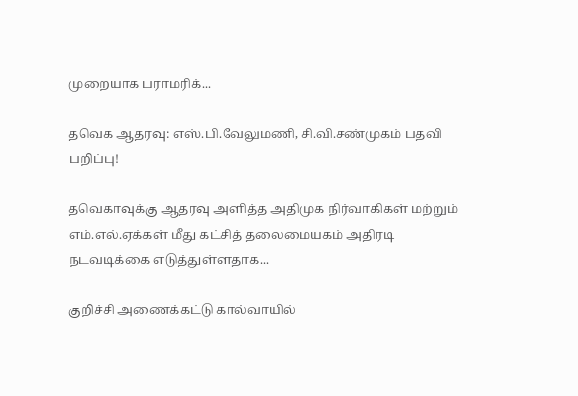முறையாக பராமரிக்...

தவெக ஆதரவு: எஸ்.பி.வேலுமணி, சி.வி.சண்முகம் பதவி பறிப்பு!

தவெகாவுக்கு ஆதரவு அளித்த அதிமுக நிர்வாகிகள் மற்றும் எம்.எல்.ஏக்கள் மீது கட்சித் தலைமையகம் அதிரடி நடவடிக்கை எடுத்துள்ளதாக...

குறிச்சி அணைக்கட்டு கால்வாயில்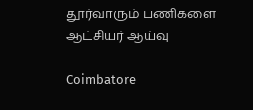தூர்வாரும் பணிகளை ஆட்சியர் ஆய்வு

Coimbatore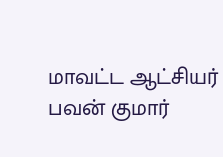மாவட்ட ஆட்சியர் பவன் குமார்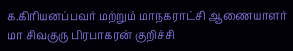க.கிரியனப்பவர் மற்றும் மாநகராட்சி ஆணையாளர்  மா சிவகுரு பிரபாகரன் குறிச்சி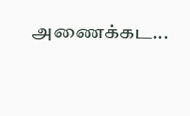அணைக்கட...